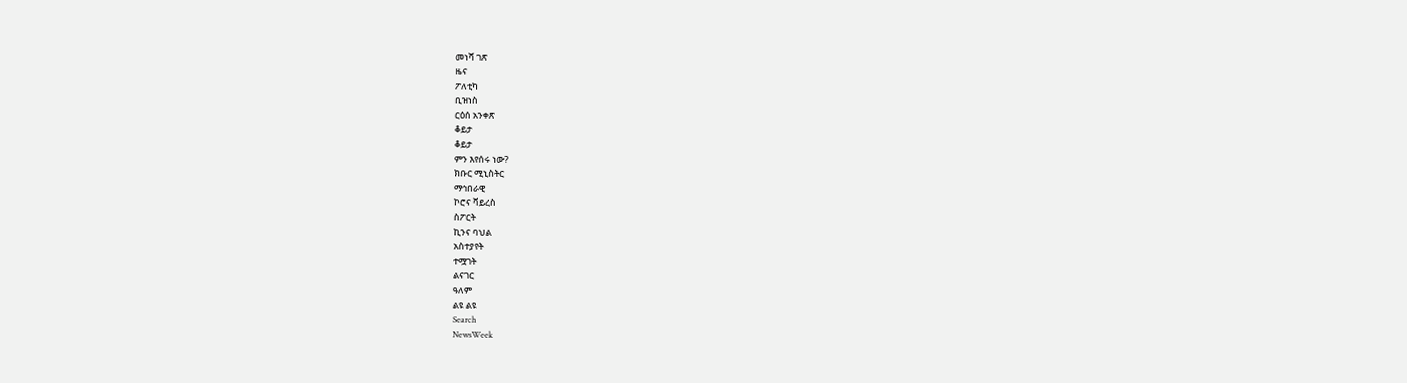መነሻ ገጽ
ዜና
ፖለቲካ
ቢዝነስ
ርዕሰ አንቀጽ
ቆይታ
ቆይታ
ምን እየሰሩ ነው?
ክቡር ሚኒስትር
ማኅበራዊ
ኮሮና ቫይረስ
ስፖርት
ኪንና ባህል
አስተያየት
ተሟገት
ልናገር
ዓለም
ልዩ ልዩ
Search
NewsWeek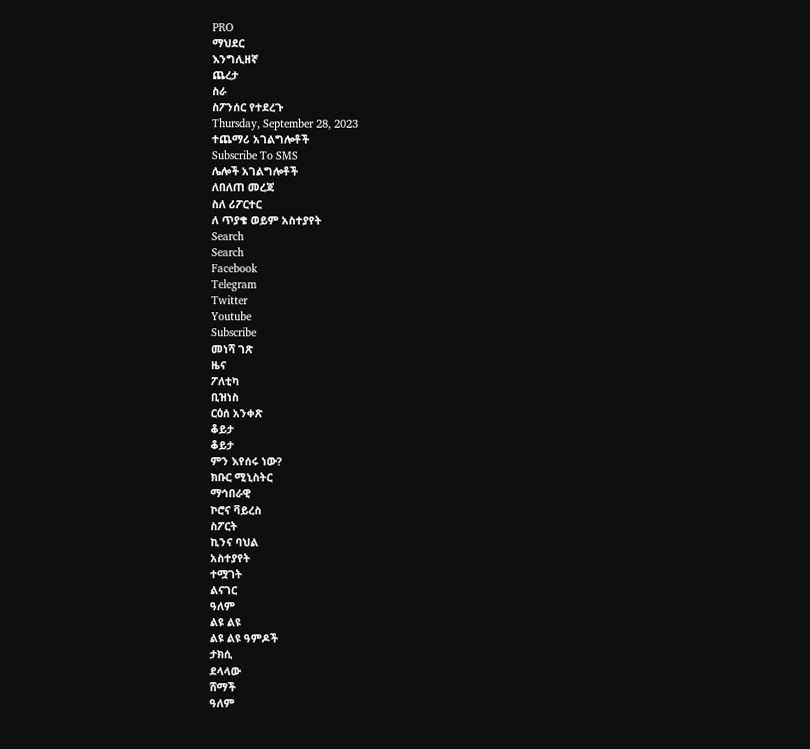PRO
ማህደር
እንግሊዘኛ
ጨረታ
ስራ
ስፖንሰር የተደረጉ
Thursday, September 28, 2023
ተጨማሪ አገልግሎቶች
Subscribe To SMS
ሌሎች አገልግሎቶች
ለበለጠ መረጃ
ስለ ሪፖርተር
ለ ጥያቄ ወይም አስተያየት
Search
Search
Facebook
Telegram
Twitter
Youtube
Subscribe
መነሻ ገጽ
ዜና
ፖለቲካ
ቢዝነስ
ርዕሰ አንቀጽ
ቆይታ
ቆይታ
ምን እየሰሩ ነው?
ክቡር ሚኒስትር
ማኅበራዊ
ኮሮና ቫይረስ
ስፖርት
ኪንና ባህል
አስተያየት
ተሟገት
ልናገር
ዓለም
ልዩ ልዩ
ልዩ ልዩ ዓምዶች
ታክሲ
ደላላው
ሸማች
ዓለም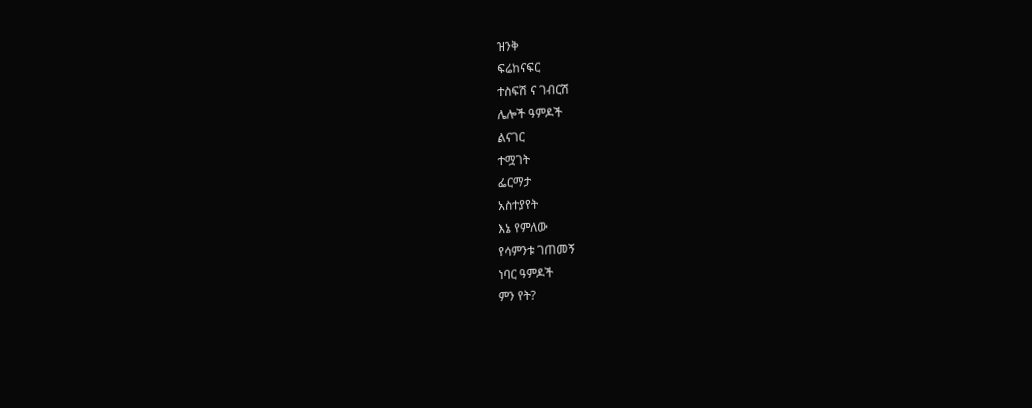ዝንቅ
ፍሬከናፍር
ተስፍሽ ና ገብርሽ
ሌሎች ዓምዶች
ልናገር
ተሟገት
ፌርማታ
አስተያየት
እኔ የምለው
የሳምንቱ ገጠመኝ
ነባር ዓምዶች
ምን የት?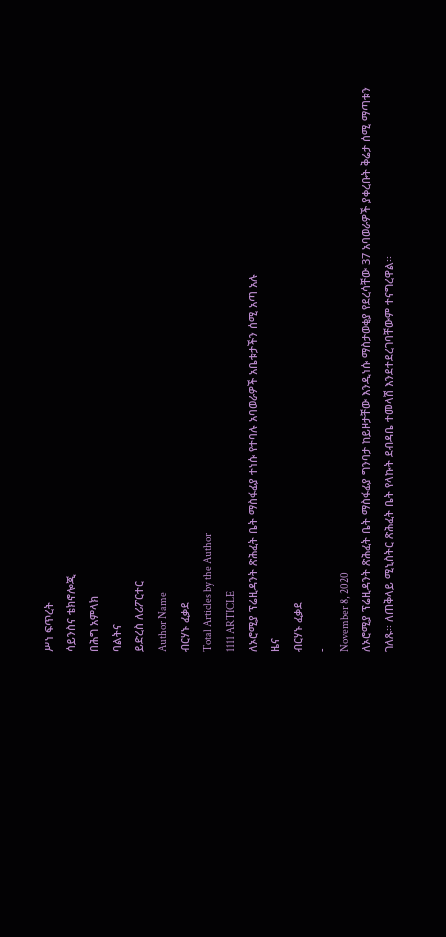ሥነ ፍጥረት
ሳይንስና ቴክኖሎጂ
በሕግ አምላክ
ባልትና
ይድረስ ለሪፖርተር
Author Name
ብርሃኑ ፈቃደ
Total Articles by the Author
1111 ARTICLE
ለኦሮሚያ ፕሬዚዳንት ጽሕፈት ቤት ማስፋፊያ ተነሱ የተባሉ አባወራዎች አቤቱታችን ሰሚ አጣ አሉ
ዜና
ብርሃኑ ፈቃደ
-
November 8, 2020
ለኦሮሚያ ፕሬዚዳንት ጽሕፈት ቤት ማስፋፊያ ግንባታ ከይዞታቸው እንዲነሱ ማስታወቂያ የደረሳቸው 37 አባወራዎች ያቀረቡት ቅሬታ ሰሚ ማጣቱን ገለጹ፡፡ ለጠቅላይ ሚኒስትር ጽሕፈት ቤት የላኩት ደብዳቤ ተመላሽ እንደተደረገባቸውም ተናግረዋል፡፡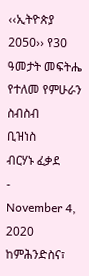‹‹ኢትዮጵያ 2050›› የ30 ዓመታት መፍትሔ የተለመ የምሁራን ስብስብ
ቢዝነስ
ብርሃኑ ፈቃደ
-
November 4, 2020
ከምሕንድስና፣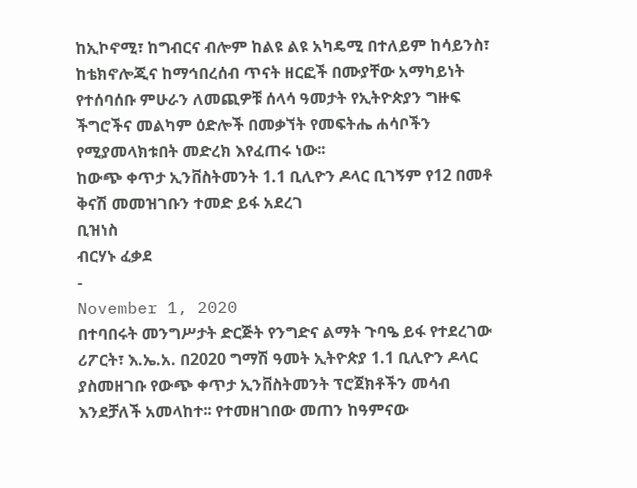ከኢኮኖሚ፣ ከግብርና ብሎም ከልዩ ልዩ አካዴሚ በተለይም ከሳይንስ፣ ከቴክኖሎጂና ከማኅበረሰብ ጥናት ዘርፎች በሙያቸው አማካይነት የተሰባሰቡ ምሁራን ለመጪዎቹ ሰላሳ ዓመታት የኢትዮጵያን ግዙፍ ችግሮችና መልካም ዕድሎች በመቃኘት የመፍትሔ ሐሳቦችን የሚያመላክቱበት መድረክ እየፈጠሩ ነው፡፡
ከውጭ ቀጥታ ኢንቨስትመንት 1.1 ቢሊዮን ዶላር ቢገኝም የ12 በመቶ ቅናሽ መመዝገቡን ተመድ ይፋ አደረገ
ቢዝነስ
ብርሃኑ ፈቃደ
-
November 1, 2020
በተባበሩት መንግሥታት ድርጅት የንግድና ልማት ጉባዔ ይፋ የተደረገው ሪፖርት፣ እ.ኤ.አ. በ2020 ግማሽ ዓመት ኢትዮጵያ 1.1 ቢሊዮን ዶላር ያስመዘገቡ የውጭ ቀጥታ ኢንቨስትመንት ፕሮጀክቶችን መሳብ እንደቻለች አመላከተ፡፡ የተመዘገበው መጠን ከዓምናው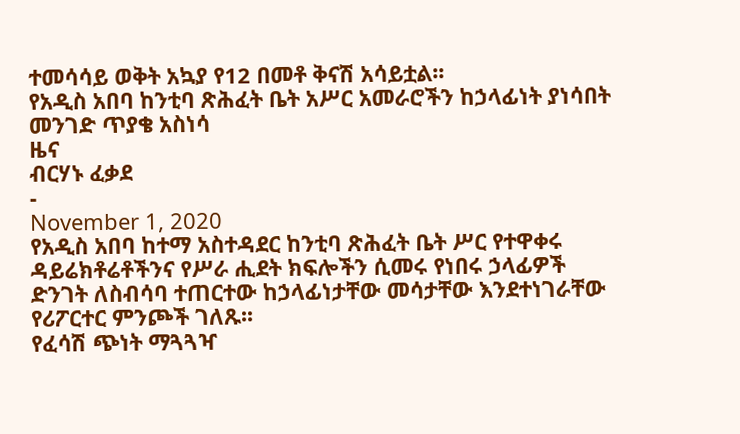ተመሳሳይ ወቅት አኳያ የ12 በመቶ ቅናሽ አሳይቷል፡፡
የአዲስ አበባ ከንቲባ ጽሕፈት ቤት አሥር አመራሮችን ከኃላፊነት ያነሳበት መንገድ ጥያቄ አስነሳ
ዜና
ብርሃኑ ፈቃደ
-
November 1, 2020
የአዲስ አበባ ከተማ አስተዳደር ከንቲባ ጽሕፈት ቤት ሥር የተዋቀሩ ዳይሬክቶሬቶችንና የሥራ ሒደት ክፍሎችን ሲመሩ የነበሩ ኃላፊዎች ድንገት ለስብሳባ ተጠርተው ከኃላፊነታቸው መሳታቸው እንደተነገራቸው የሪፖርተር ምንጮች ገለጹ፡፡
የፈሳሽ ጭነት ማጓጓዣ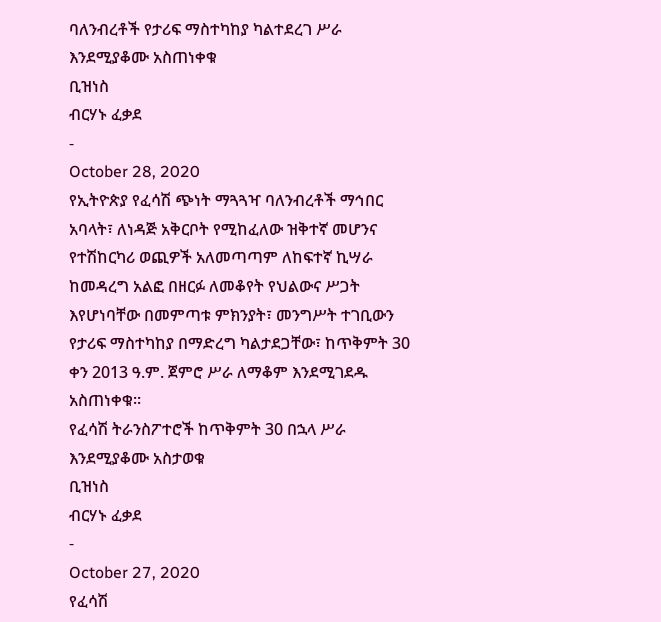ባለንብረቶች የታሪፍ ማስተካከያ ካልተደረገ ሥራ እንደሚያቆሙ አስጠነቀቁ
ቢዝነስ
ብርሃኑ ፈቃደ
-
October 28, 2020
የኢትዮጵያ የፈሳሽ ጭነት ማጓጓዣ ባለንብረቶች ማኅበር አባላት፣ ለነዳጅ አቅርቦት የሚከፈለው ዝቅተኛ መሆንና የተሽከርካሪ ወጪዎች አለመጣጣም ለከፍተኛ ኪሣራ ከመዳረግ አልፎ በዘርፉ ለመቆየት የህልውና ሥጋት እየሆነባቸው በመምጣቱ ምክንያት፣ መንግሥት ተገቢውን የታሪፍ ማስተካከያ በማድረግ ካልታደጋቸው፣ ከጥቅምት 30 ቀን 2013 ዓ.ም. ጀምሮ ሥራ ለማቆም እንደሚገደዱ አስጠነቀቁ፡፡
የፈሳሽ ትራንስፖተሮች ከጥቅምት 30 በኋላ ሥራ እንደሚያቆሙ አስታወቁ
ቢዝነስ
ብርሃኑ ፈቃደ
-
October 27, 2020
የፈሳሽ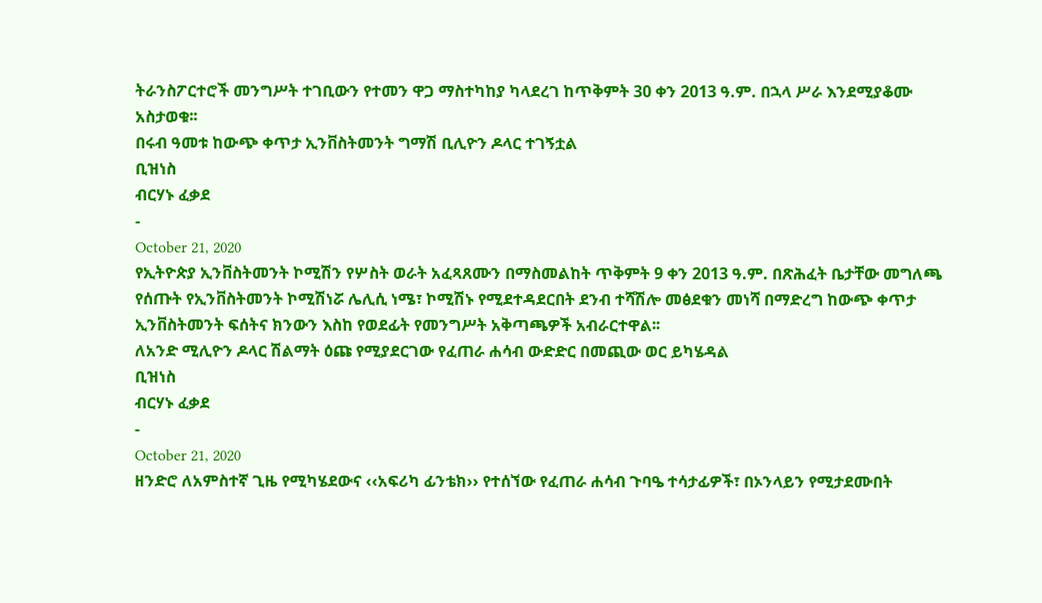ትራንስፖርተሮች መንግሥት ተገቢውን የተመን ዋጋ ማስተካከያ ካላደረገ ከጥቅምት 30 ቀን 2013 ዓ.ም. በኋላ ሥራ እንደሚያቆሙ አስታወቁ፡፡
በሩብ ዓመቱ ከውጭ ቀጥታ ኢንቨስትመንት ግማሽ ቢሊዮን ዶላር ተገኝቷል
ቢዝነስ
ብርሃኑ ፈቃደ
-
October 21, 2020
የኢትዮጵያ ኢንቨስትመንት ኮሚሽን የሦስት ወራት አፈጻጸሙን በማስመልከት ጥቅምት 9 ቀን 2013 ዓ.ም. በጽሕፈት ቤታቸው መግለጫ የሰጡት የኢንቨስትመንት ኮሚሽነሯ ሌሊሲ ነሜ፣ ኮሚሽኑ የሚደተዳደርበት ደንብ ተሻሽሎ መፅደቁን መነሻ በማድረግ ከውጭ ቀጥታ ኢንቨስትመንት ፍሰትና ክንውን እስከ የወደፊት የመንግሥት አቅጣጫዎች አብራርተዋል፡፡
ለአንድ ሚሊዮን ዶላር ሽልማት ዕጩ የሚያደርገው የፈጠራ ሐሳብ ውድድር በመጪው ወር ይካሄዳል
ቢዝነስ
ብርሃኑ ፈቃደ
-
October 21, 2020
ዘንድሮ ለአምስተኛ ጊዜ የሚካሄደውና ‹‹አፍሪካ ፊንቴክ›› የተሰኘው የፈጠራ ሐሳብ ጉባዔ ተሳታፊዎች፣ በኦንላይን የሚታደሙበት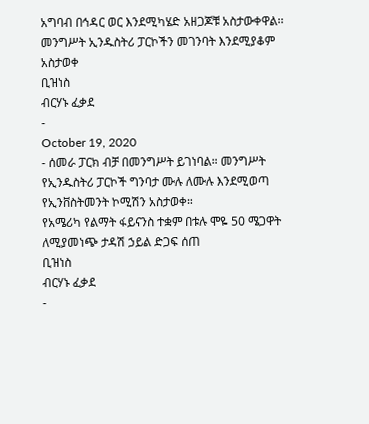አግባብ በኅዳር ወር እንደሚካሄድ አዘጋጆቹ አስታውቀዋል፡፡
መንግሥት ኢንዱስትሪ ፓርኮችን መገንባት እንደሚያቆም አስታወቀ
ቢዝነስ
ብርሃኑ ፈቃደ
-
October 19, 2020
- ሰመራ ፓርክ ብቻ በመንግሥት ይገነባል። መንግሥት የኢንዱስትሪ ፓርኮች ግንባታ ሙሉ ለሙሉ እንደሚወጣ የኢንቨስትመንት ኮሚሽን አስታወቀ።
የአሜሪካ የልማት ፋይናንስ ተቋም በቱሉ ሞዬ 50 ሜጋዋት ለሚያመነጭ ታዳሽ ኃይል ድጋፍ ሰጠ
ቢዝነስ
ብርሃኑ ፈቃደ
-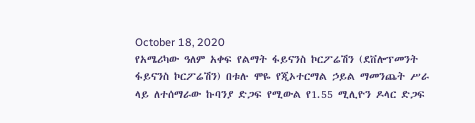October 18, 2020
የአሜሪካው ዓለም አቀፍ የልማት ፋይናንስ ኮርፖሬሽን (ደቨሎፕመንት ፋይናንስ ኮርፖሬሽን) በቱሉ ሞዬ የጂኦተርማል ኃይል ማመንጨት ሥራ ላይ ለተሰማራው ኩባንያ ድጋፍ የሚውል የ1.55 ሚሊዮን ዶላር ድጋፍ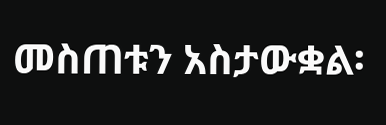መስጠቱን አስታውቋል፡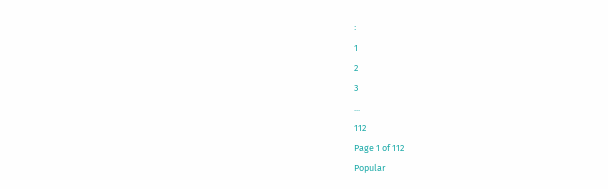፡
1
2
3
...
112
Page 1 of 112
Popular